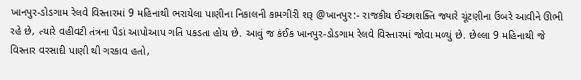ખાનપુર-ડોડગામ રેલવે વિસ્તારમાં 9 મહિનાથી ભરાયેલા પાણીના નિકાલની કામગીરી શરૂ @ખાનપુર:- રાજકીય ઈચ્છાશક્તિ જ્યારે ચૂંટણીના ઉંબરે આવીને ઊભી રહે છે, ત્યારે વહીવટી તંત્રના પૈડાં આપોઆપ ગતિ પકડતા હોય છે. આવું જ કંઈક ખાનપુર-ડોડગામ રેલવે વિસ્તારમાં જોવા મળ્યું છે. છેલ્લા 9 મહિનાથી જે વિસ્તાર વરસાદી પાણી થી ગરકાવ હતો,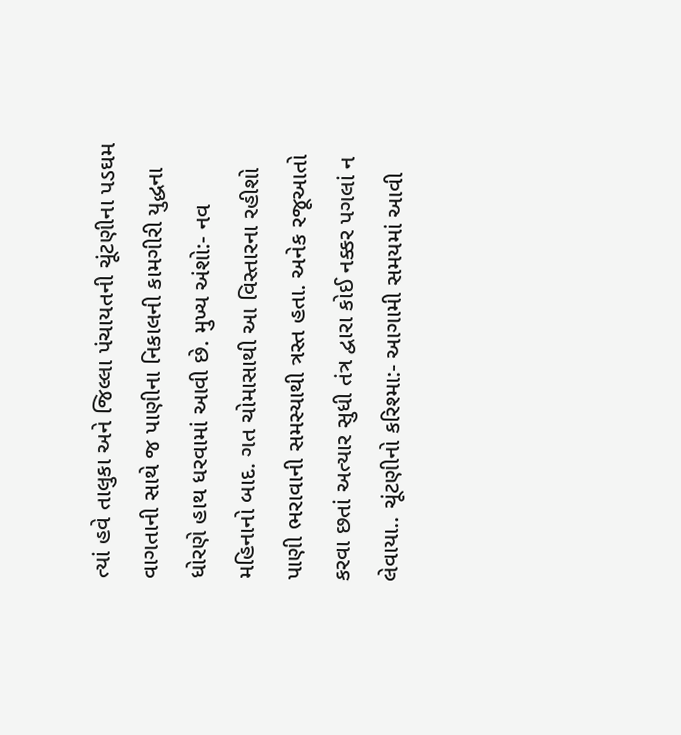ત્યાં હવે તાલુકા અને જિલ્લા પંચાયતની ચૂંટણીના પડઘમ વાગતાની સાથે જ પાણીના નિકાલની કામગીરી યુદ્ધના ધોરણે હાથ ધરવામાં આવી છે. મુખ્ય અંશો:- નવ મહિનાનો બાદ. ગત ચોમાસાથી આ વિસ્તારના રહીશો પાણી ભરાવાની સમસ્યાથી ત્રસ્ત હતા. અનેક રજૂઆતો કરવા છતાં અત્યાર સુધી તંત્ર દ્વારા કોઈ નક્કર પગલાં ન લેવાયા.. ચૂંટણીનો કરિશ્મા:- આગામી સમયમાં આવી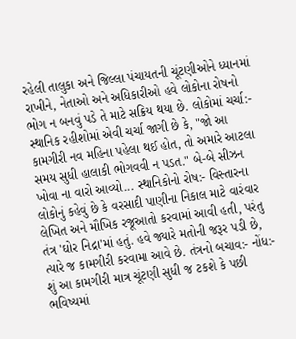રહેલી તાલુકા અને જિલ્લા પંચાયતની ચૂંટણીઓને ધ્યાનમાં રાખીને, નેતાઓ અને અધિકારીઓ હવે લોકોના રોષનો ભોગ ન બનવું પડે તે માટે સક્રિય થયા છે. લોકોમાં ચર્ચા:- સ્થાનિક રહીશોમાં એવી ચર્ચા જાગી છે કે, "જો આ કામગીરી નવ મહિના પહેલા થઈ હોત, તો અમારે આટલા સમય સુધી હાલાકી ભોગવવી ન પડત." બે-બે સીઝન ખોવા ના વારો આવ્યો... સ્થાનિકોનો રોષ:- વિસ્તારના લોકોનું કહેવું છે કે વરસાદી પાણીના નિકાલ માટે વારંવાર લેખિત અને મૌખિક રજૂઆતો કરવામાં આવી હતી, પરંતુ તંત્ર 'ઘોર નિદ્રા'માં હતું. હવે જ્યારે મતોની જરૂર પડી છે, ત્યારે જ કામગીરી કરવામા આવે છે. તંત્રનો બચાવ:- નોંધ:- શું આ કામગીરી માત્ર ચૂંટણી સુધી જ ટકશે કે પછી ભવિષ્યમાં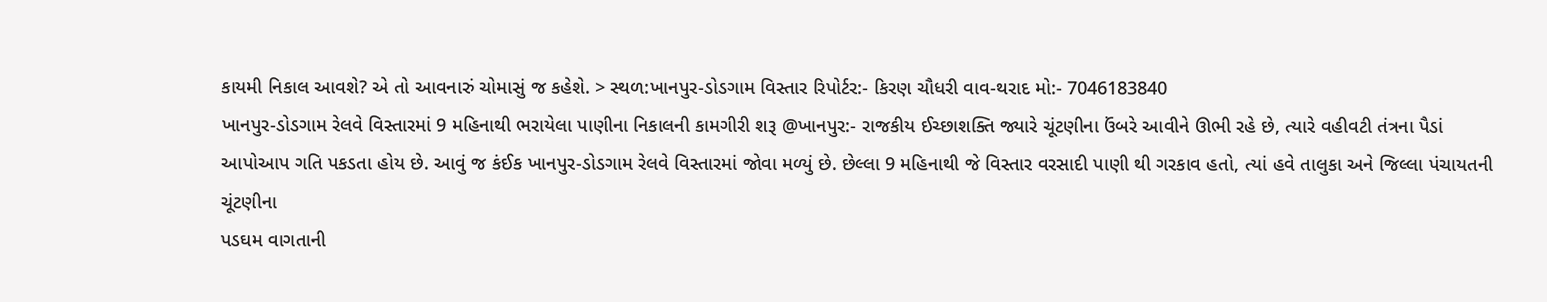કાયમી નિકાલ આવશે? એ તો આવનારું ચોમાસું જ કહેશે. > સ્થળ:ખાનપુર-ડોડગામ વિસ્તાર રિપોર્ટર:- કિરણ ચૌધરી વાવ-થરાદ મો:- 7046183840
ખાનપુર-ડોડગામ રેલવે વિસ્તારમાં 9 મહિનાથી ભરાયેલા પાણીના નિકાલની કામગીરી શરૂ @ખાનપુર:- રાજકીય ઈચ્છાશક્તિ જ્યારે ચૂંટણીના ઉંબરે આવીને ઊભી રહે છે, ત્યારે વહીવટી તંત્રના પૈડાં આપોઆપ ગતિ પકડતા હોય છે. આવું જ કંઈક ખાનપુર-ડોડગામ રેલવે વિસ્તારમાં જોવા મળ્યું છે. છેલ્લા 9 મહિનાથી જે વિસ્તાર વરસાદી પાણી થી ગરકાવ હતો, ત્યાં હવે તાલુકા અને જિલ્લા પંચાયતની ચૂંટણીના
પડઘમ વાગતાની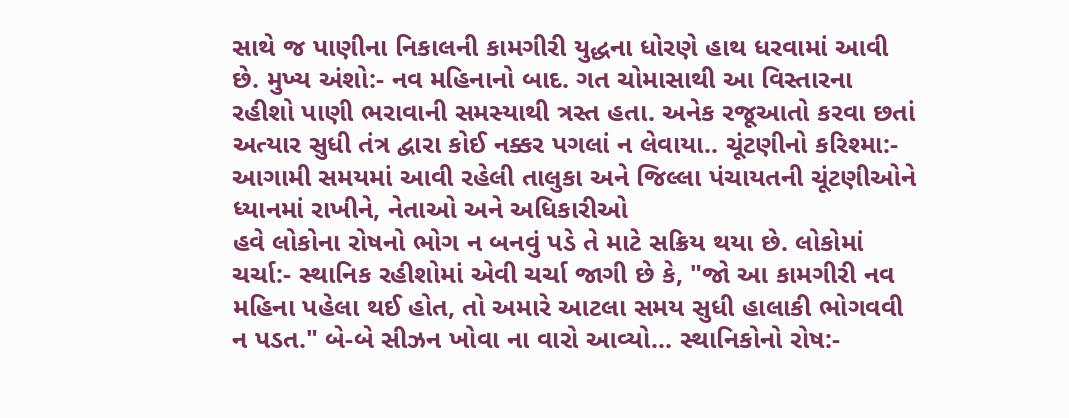સાથે જ પાણીના નિકાલની કામગીરી યુદ્ધના ધોરણે હાથ ધરવામાં આવી છે. મુખ્ય અંશો:- નવ મહિનાનો બાદ. ગત ચોમાસાથી આ વિસ્તારના રહીશો પાણી ભરાવાની સમસ્યાથી ત્રસ્ત હતા. અનેક રજૂઆતો કરવા છતાં અત્યાર સુધી તંત્ર દ્વારા કોઈ નક્કર પગલાં ન લેવાયા.. ચૂંટણીનો કરિશ્મા:- આગામી સમયમાં આવી રહેલી તાલુકા અને જિલ્લા પંચાયતની ચૂંટણીઓને ધ્યાનમાં રાખીને, નેતાઓ અને અધિકારીઓ
હવે લોકોના રોષનો ભોગ ન બનવું પડે તે માટે સક્રિય થયા છે. લોકોમાં ચર્ચા:- સ્થાનિક રહીશોમાં એવી ચર્ચા જાગી છે કે, "જો આ કામગીરી નવ મહિના પહેલા થઈ હોત, તો અમારે આટલા સમય સુધી હાલાકી ભોગવવી ન પડત." બે-બે સીઝન ખોવા ના વારો આવ્યો... સ્થાનિકોનો રોષ:-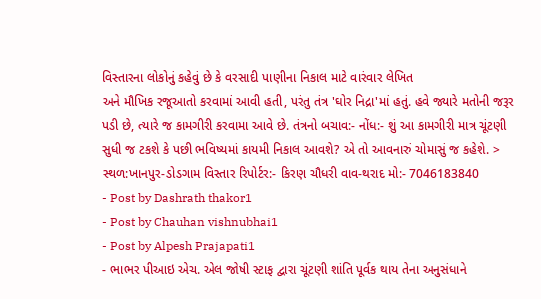વિસ્તારના લોકોનું કહેવું છે કે વરસાદી પાણીના નિકાલ માટે વારંવાર લેખિત
અને મૌખિક રજૂઆતો કરવામાં આવી હતી, પરંતુ તંત્ર 'ઘોર નિદ્રા'માં હતું. હવે જ્યારે મતોની જરૂર પડી છે, ત્યારે જ કામગીરી કરવામા આવે છે. તંત્રનો બચાવ:- નોંધ:- શું આ કામગીરી માત્ર ચૂંટણી સુધી જ ટકશે કે પછી ભવિષ્યમાં કાયમી નિકાલ આવશે? એ તો આવનારું ચોમાસું જ કહેશે. > સ્થળ:ખાનપુર-ડોડગામ વિસ્તાર રિપોર્ટર:- કિરણ ચૌધરી વાવ-થરાદ મો:- 7046183840
- Post by Dashrath thakor1
- Post by Chauhan vishnubhai1
- Post by Alpesh Prajapati1
- ભાભર પીઆઇ એચ. એલ જોષી સ્ટાફ દ્વારા ચૂંટણી શાંતિ પૂર્વક થાય તેના અનુસંધાને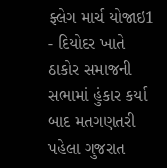ફ્લેગ માર્ચ યોજાઇ1
- દિયોદર ખાતે ઠાકોર સમાજની સભામાં હુંકાર કર્યા બાદ મતગણતરી પહેલા ગુજરાત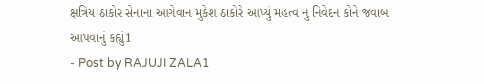ક્ષત્રિય ઠાકોર સેનાના આગેવાન મુકેશ ઠાકોરે આપ્યું મહત્વ નુ નિવેદન કોને જવાબ આપવાનું કહ્યું1
- Post by RAJUJI ZALA1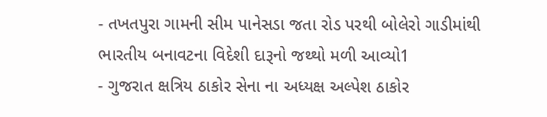- તખતપુરા ગામની સીમ પાનેસડા જતા રોડ પરથી બોલેરો ગાડીમાંથી ભારતીય બનાવટના વિદેશી દારૂનો જથ્થો મળી આવ્યો1
- ગુજરાત ક્ષત્રિય ઠાકોર સેના ના અધ્યક્ષ અલ્પેશ ઠાકોર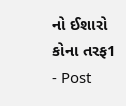નો ઈશારો કોના તરફ1
- Post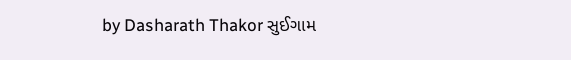by Dasharath Thakor સુઈગામ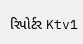રિપોર્ટર Ktv1